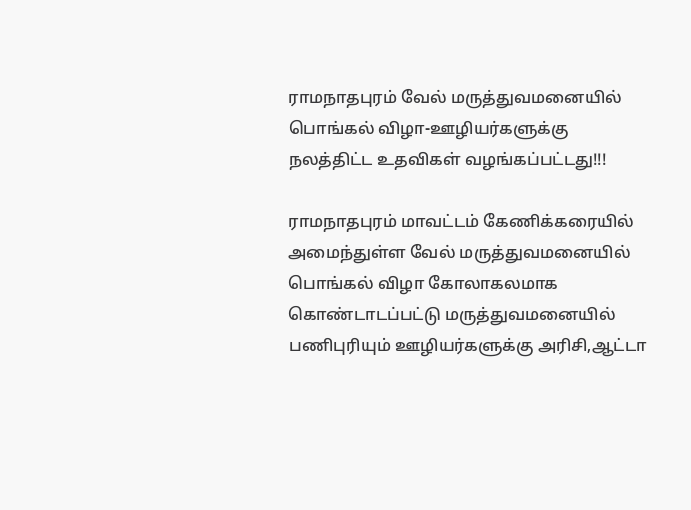ராமநாதபுரம் வேல் மருத்துவமனையில் பொங்கல் விழா-ஊழியர்களுக்கு நலத்திட்ட உதவிகள் வழங்கப்பட்டது!!!

ராமநாதபுரம் மாவட்டம் கேணிக்கரையில் அமைந்துள்ள வேல் மருத்துவமனையில் பொங்கல் விழா கோலாகலமாக கொண்டாடப்பட்டு மருத்துவமனையில் பணிபுரியும் ஊழியர்களுக்கு அரிசி,ஆட்டா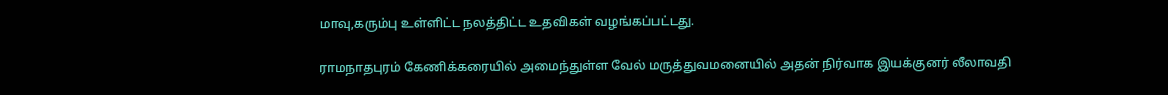மாவு,கரும்பு உள்ளிட்ட நலத்திட்ட உதவிகள் வழங்கப்பட்டது.

ராமநாதபுரம் கேணிக்கரையில் அமைந்துள்ள வேல் மருத்துவமனையில் அதன் நிர்வாக இயக்குனர் லீலாவதி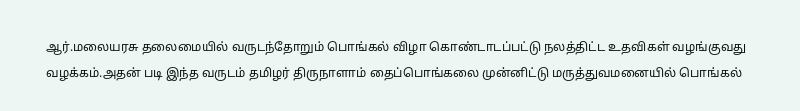ஆர்.மலையரசு தலைமையில் வருடந்தோறும் பொங்கல் விழா கொண்டாடப்பட்டு நலத்திட்ட உதவிகள் வழங்குவது வழக்கம்.அதன் படி இந்த வருடம் தமிழர் திருநாளாம் தைப்பொங்கலை முன்னிட்டு மருத்துவமனையில் பொங்கல்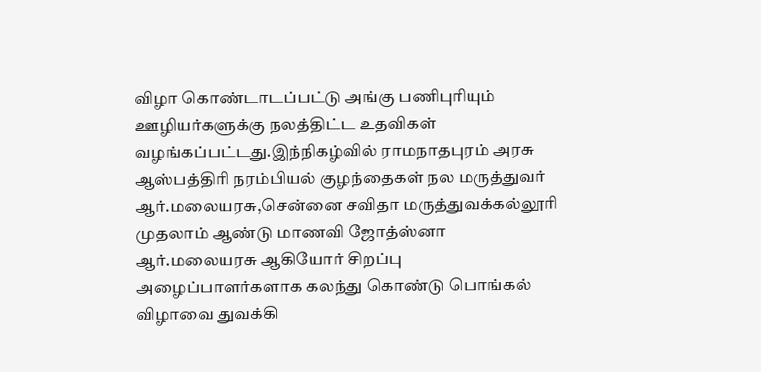விழா கொண்டாடப்பட்டு அங்கு பணிபுரியும் ஊழியர்களுக்கு நலத்திட்ட உதவிகள் வழங்கப்பட்டது.இந்நிகழ்வில் ராமநாதபுரம் அரசு ஆஸ்பத்திரி நரம்பியல் குழந்தைகள் நல மருத்துவர் ஆர்.மலையரசு,சென்னை சவிதா மருத்துவக்கல்லூரி முதலாம் ஆண்டு மாணவி ஜோத்ஸ்னா ஆர்.மலையரசு ஆகியோர் சிறப்பு அழைப்பாளர்களாக கலந்து கொண்டு பொங்கல் விழாவை துவக்கி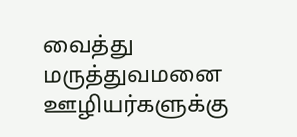வைத்து மருத்துவமனை ஊழியர்களுக்கு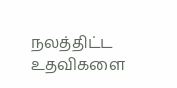நலத்திட்ட உதவிகளை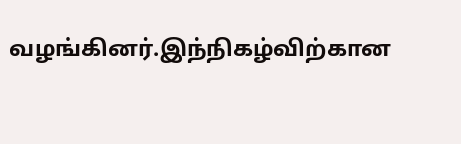வழங்கினர்.இந்நிகழ்விற்கான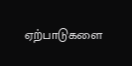ஏற்பாடுகளை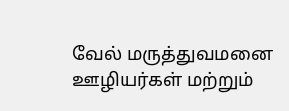வேல் மருத்துவமனை ஊழியர்கள் மற்றும்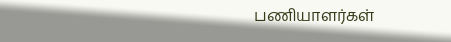பணியாளர்கள்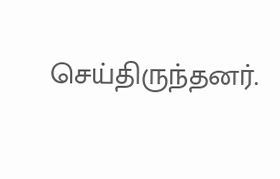செய்திருந்தனர்.